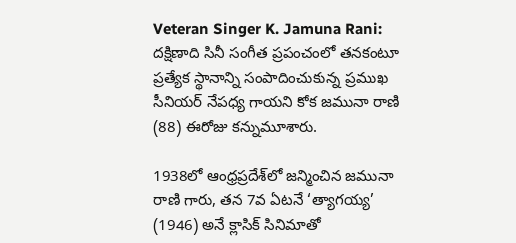Veteran Singer K. Jamuna Rani: దక్షిణాది సినీ సంగీత ప్రపంచంలో తనకంటూ ప్రత్యేక స్థానాన్ని సంపాదించుకున్న ప్రముఖ సీనియర్ నేపధ్య గాయని కోక జమునా రాణి (88) ఈరోజు కన్నుమూశారు.

1938లో ఆంధ్రప్రదేశ్‌లో జన్మించిన జమునా రాణి గారు, తన 7వ ఏటనే ‘త్యాగయ్య’ (1946) అనే క్లాసిక్ సినిమాతో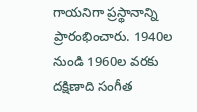గాయనిగా ప్రస్థానాన్ని ప్రారంభించారు. 1940ల నుండి 1960ల వరకు దక్షిణాది సంగీత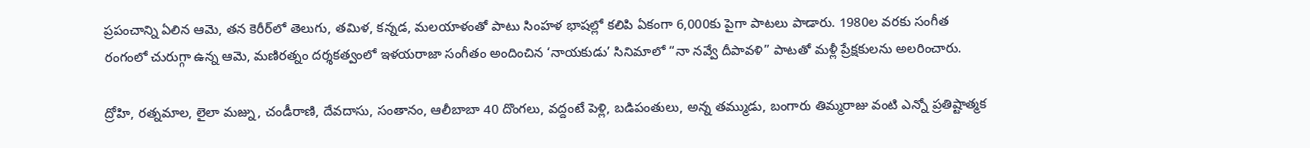ప్రపంచాన్ని ఏలిన ఆమె, తన కెరీర్‌లో తెలుగు, తమిళ, కన్నడ, మలయాళంతో పాటు సింహళ భాషల్లో కలిపి ఏకంగా 6,000కు పైగా పాటలు పాడారు. 1980ల వరకు సంగీత రంగంలో చురుగ్గా ఉన్న ఆమె, మణిరత్నం దర్శకత్వంలో ఇళయరాజా సంగీతం అందించిన ‘నాయకుడు’ సినిమాలో “నా నవ్వే దీపావళి” పాటతో మళ్లీ ప్రేక్షకులను అలరించారు.

ద్రోహి, రత్నమాల, లైలా మజ్ను, చండీరాణి, దేవదాసు, సంతానం, ఆలీబాబా 40 దొంగలు, వద్దంటే పెళ్లి, బడిపంతులు, అన్న తమ్ముడు, బంగారు తిమ్మరాజు వంటి ఎన్నో ప్రతిష్టాత్మక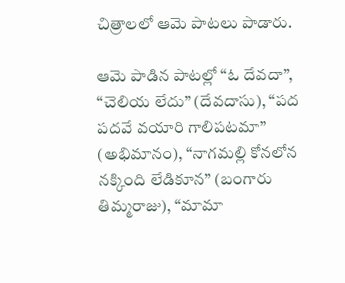చిత్రాలలో ఆమె పాటలు పాడారు.

ఆమె పాడిన పాటల్లో “ఓ దేవదా”, “చెలియ లేదు” (దేవదాసు), “పద పదవే వయారి గాలిపటమా” (అభిమానం), “నాగమల్లి కోనలోన నక్కింది లేడికూన” (బంగారు తిమ్మరాజు), “మామా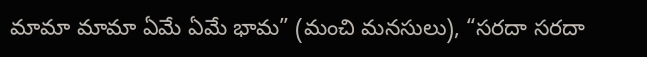మామా మామా ఏమే ఏమే భామ” (మంచి మనసులు), “సరదా సరదా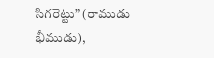సిగరెట్టు” (రాముడు భీముడు),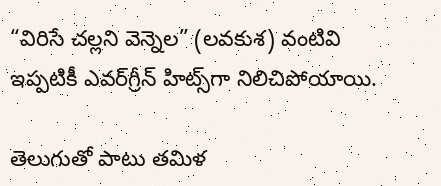“విరిసే చల్లని వెన్నెల” (లవకుశ) వంటివి ఇప్పటికీ ఎవర్‌గ్రీన్ హిట్స్‌గా నిలిచిపోయాయి.

తెలుగుతో పాటు తమిళ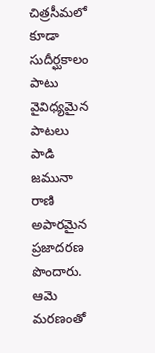చిత్రసీమలో కూడా సుదీర్ఘకాలం పాటు వైవిధ్యమైన పాటలు పాడి జమునా రాణి అపారమైన ప్రజాదరణ పొందారు. ఆమె మరణంతో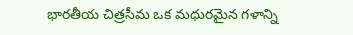భారతీయ చిత్రసీమ ఒక మధురమైన గళాన్ని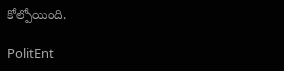కోల్పోయింది.

PolitEnt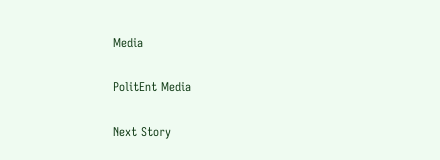Media

PolitEnt Media

Next Story